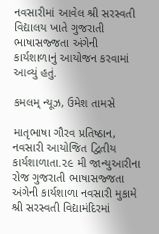નવસારીમાં આવેલ શ્રી સરસ્વતી વિદ્યાલય ખાતે ગુજરાતી ભાષાસજ્જતા અંગેની કાર્યશાળાનું આયોજન કરવામાં આવ્યું હતું.

કમલમ્ ન્યૂઝ, ઉમેશ તામસે

માતૃભાષા ગૌરવ પ્રતિષ્ઠાન, નવસારી આયોજિત દ્વિતીય કાર્યશાળાતા.૨૯ મી જાન્યુઆરીના રોજ ગુજરાતી ભાષાસજ્જતા અંગેની કાર્યશાળા નવસારી મુકામે શ્રી સરસ્વતી વિદ્યામંદિરમાં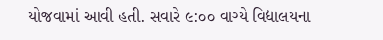યોજવામાં આવી હતી. સવારે ૯:૦૦ વાગ્યે વિદ્યાલયના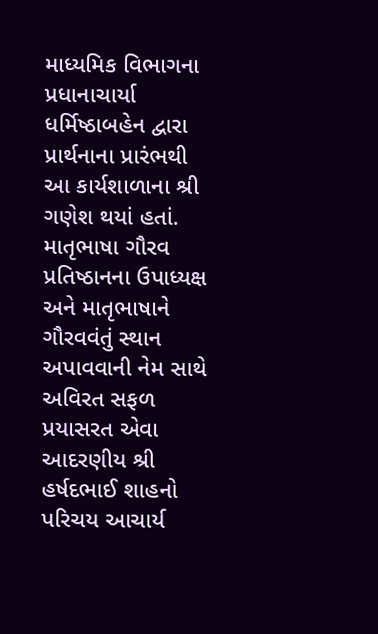માધ્યમિક વિભાગના પ્રધાનાચાર્યા ધર્મિષ્ઠાબહેન દ્વારા પ્રાર્થનાના પ્રારંભથી આ કાર્યશાળાના શ્રી ગણેશ થયાં હતાં. માતૃભાષા ગૌરવ પ્રતિષ્ઠાનના ઉપાધ્યક્ષ અને માતૃભાષાને ગૌરવવંતું સ્થાન અપાવવાની નેમ સાથે અવિરત સફળ પ્રયાસરત એવા આદરણીય શ્રી હર્ષદભાઈ શાહનો પરિચય આચાર્ય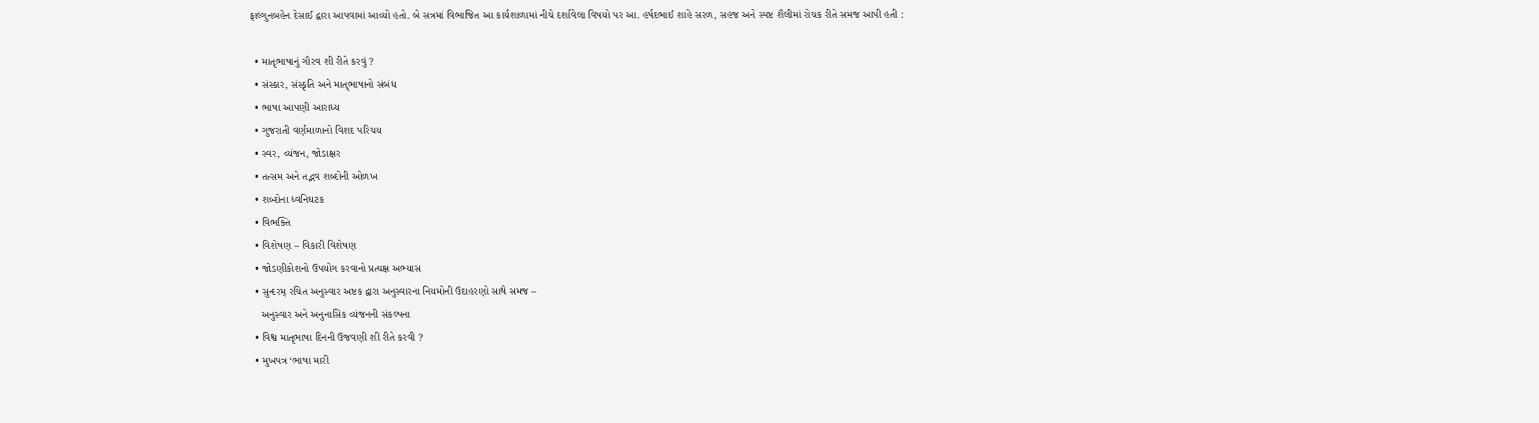ફાલ્ગુનબહેન દેસાઈ દ્વારા આપવામાં આવ્યો હતો. બે સત્રમાં વિભાજિત આ કાર્યશાળામાં નીચે દર્શાવેલા વિષયો પર આ. હર્ષદભાઈ શાહે સરળ, સહજ અને સ્પષ્ટ શૈલીમાં રોચક રીતે સમજ આપી હતી :

  • માતૃભાષાનું ગૌરવ શી રીતે કરવું ?
  • સંસ્કાર, સંસ્કૃતિ અને માતૃભાષાનો સંબંધ
  • ભાષા આપણી આરાધ્ય
  • ગુજરાતી વર્ણમાળાનો વિશદ પરિચય
  • સ્વર, વ્યંજન, જોડાક્ષર
  • તત્સમ અને તદ્ભવ શબ્દોની ઓળખ
  • શબ્દોના ધ્વનિઘટક
  • વિભક્તિ
  • વિશેષણ – વિકારી વિશેષણ
  • જોડણીકોશનો ઉપયોગ કરવાનો પ્રત્યક્ષ અભ્યાસ
  • સુન્દરમ્ રચિત અનુસ્વાર અષ્ટક દ્વારા અનુસ્વારના નિયમોની ઉદાહરણો સાથે સમજ –
    અનુસ્વાર અને અનુનાસિક વ્યંજનની સંકલ્પના
  • વિશ્વ માતૃભાષા દિનની ઉજવણી શી રીતે કરવી ?
  • મુખપત્ર ‘ભાષા મારી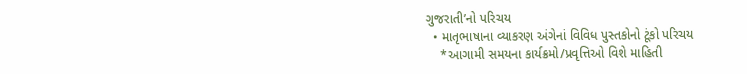ગુજરાતી’નો પરિચય
  • માતૃભાષાના વ્યાકરણ અંગેનાં વિવિધ પુસ્તકોનો ટૂંકો પરિચય
    *આગામી સમયના કાર્યક્રમો/પ્રવૃત્તિઓ વિશે માહિતી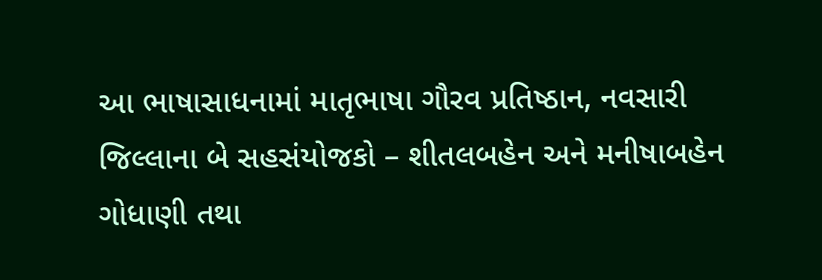આ ભાષાસાધનામાં માતૃભાષા ગૌરવ પ્રતિષ્ઠાન, નવસારી જિલ્લાના બે સહસંયોજકો – શીતલબહેન અને મનીષાબહેન ગોધાણી તથા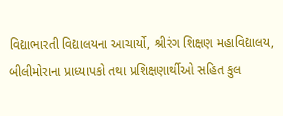વિદ્યાભારતી વિદ્યાલયના આચાર્યો, શ્રીરંગ શિક્ષણ મહાવિદ્યાલય, બીલીમોરાના પ્રાધ્યાપકો તથા પ્રશિક્ષણાર્થીઓ સહિત કુલ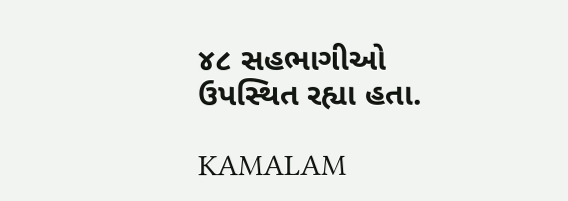૪૮ સહભાગીઓ ઉપસ્થિત રહ્યા હતા.

KAMALAM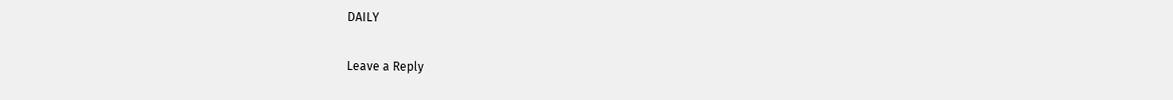DAILY

Leave a Reply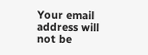Your email address will not be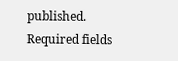published. Required fields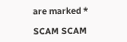are marked *

SCAM SCAM